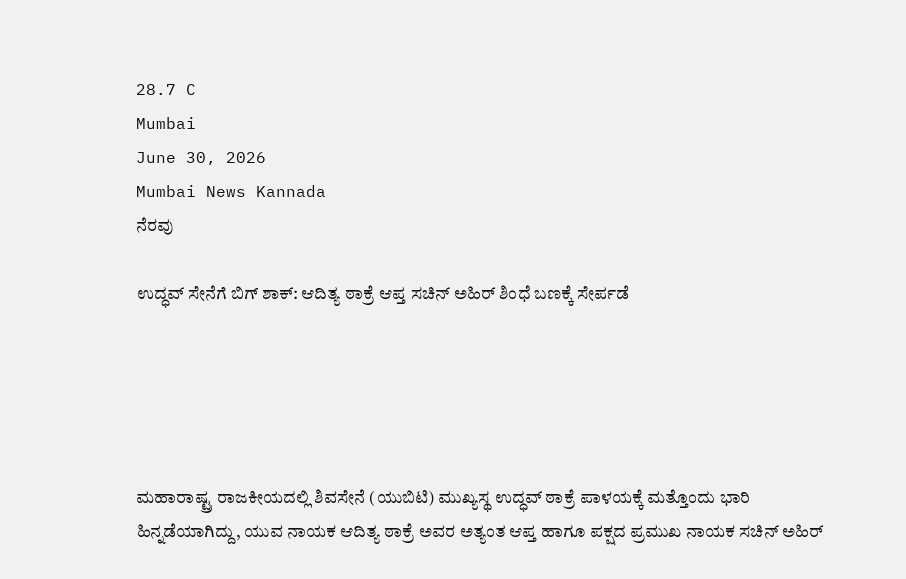28.7 C
Mumbai
June 30, 2026
Mumbai News Kannada
ನೆರವು

ಉದ್ಧವ್ ಸೇನೆಗೆ ಬಿಗ್ ಶಾಕ್: ಆದಿತ್ಯ ಠಾಕ್ರೆ ಆಪ್ತ ಸಚಿನ್ ಅಹಿರ್ ಶಿಂಧೆ ಬಣಕ್ಕೆ ಸೇರ್ಪಡೆ





ಮಹಾರಾಷ್ಟ್ರ ರಾಜಕೀಯದಲ್ಲಿ ಶಿವಸೇನೆ (ಯುಬಿಟಿ) ಮುಖ್ಯಸ್ಥ ಉದ್ಧವ್ ಠಾಕ್ರೆ ಪಾಳಯಕ್ಕೆ ಮತ್ತೊಂದು ಭಾರಿ ಹಿನ್ನಡೆಯಾಗಿದ್ದು, ಯುವ ನಾಯಕ ಆದಿತ್ಯ ಠಾಕ್ರೆ ಅವರ ಅತ್ಯಂತ ಆಪ್ತ ಹಾಗೂ ಪಕ್ಷದ ಪ್ರಮುಖ ನಾಯಕ ಸಚಿನ್ ಅಹಿರ್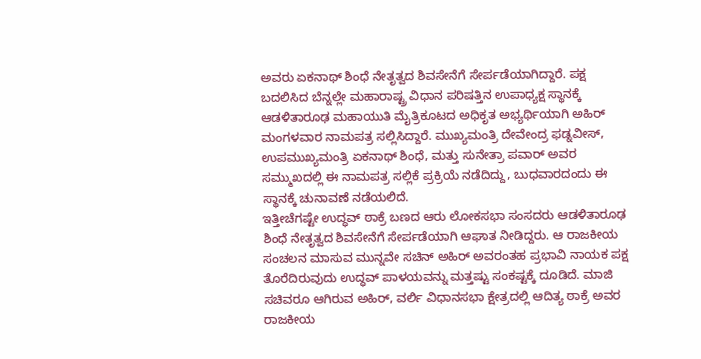ಅವರು ಏಕನಾಥ್ ಶಿಂಧೆ ನೇತೃತ್ವದ ಶಿವಸೇನೆಗೆ ಸೇರ್ಪಡೆಯಾಗಿದ್ದಾರೆ. ಪಕ್ಷ ಬದಲಿಸಿದ ಬೆನ್ನಲ್ಲೇ ಮಹಾರಾಷ್ಟ್ರ ವಿಧಾನ ಪರಿಷತ್ತಿನ ಉಪಾಧ್ಯಕ್ಷ ಸ್ಥಾನಕ್ಕೆ ಆಡಳಿತಾರೂಢ ಮಹಾಯುತಿ ಮೈತ್ರಿಕೂಟದ ಅಧಿಕೃತ ಅಭ್ಯರ್ಥಿಯಾಗಿ ಅಹಿರ್ ಮಂಗಳವಾರ ನಾಮಪತ್ರ ಸಲ್ಲಿಸಿದ್ದಾರೆ. ಮುಖ್ಯಮಂತ್ರಿ ದೇವೇಂದ್ರ ಫಡ್ನವೀಸ್, ಉಪಮುಖ್ಯಮಂತ್ರಿ ಏಕನಾಥ್ ಶಿಂಧೆ, ಮತ್ತು ಸುನೇತ್ರಾ ಪವಾರ್ ಅವರ ಸಮ್ಮುಖದಲ್ಲಿ ಈ ನಾಮಪತ್ರ ಸಲ್ಲಿಕೆ ಪ್ರಕ್ರಿಯೆ ನಡೆದಿದ್ದು, ಬುಧವಾರದಂದು ಈ ಸ್ಥಾನಕ್ಕೆ ಚುನಾವಣೆ ನಡೆಯಲಿದೆ.
ಇತ್ತೀಚೆಗಷ್ಟೇ ಉದ್ಧವ್ ಠಾಕ್ರೆ ಬಣದ ಆರು ಲೋಕಸಭಾ ಸಂಸದರು ಆಡಳಿತಾರೂಢ ಶಿಂಧೆ ನೇತೃತ್ವದ ಶಿವಸೇನೆಗೆ ಸೇರ್ಪಡೆಯಾಗಿ ಆಘಾತ ನೀಡಿದ್ದರು. ಆ ರಾಜಕೀಯ ಸಂಚಲನ ಮಾಸುವ ಮುನ್ನವೇ ಸಚಿನ್ ಅಹಿರ್ ಅವರಂತಹ ಪ್ರಭಾವಿ ನಾಯಕ ಪಕ್ಷ ತೊರೆದಿರುವುದು ಉದ್ಧವ್ ಪಾಳಯವನ್ನು ಮತ್ತಷ್ಟು ಸಂಕಷ್ಟಕ್ಕೆ ದೂಡಿದೆ. ಮಾಜಿ ಸಚಿವರೂ ಆಗಿರುವ ಅಹಿರ್, ವರ್ಲಿ ವಿಧಾನಸಭಾ ಕ್ಷೇತ್ರದಲ್ಲಿ ಆದಿತ್ಯ ಠಾಕ್ರೆ ಅವರ ರಾಜಕೀಯ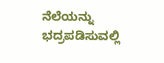ನೆಲೆಯನ್ನು ಭದ್ರಪಡಿಸುವಲ್ಲಿ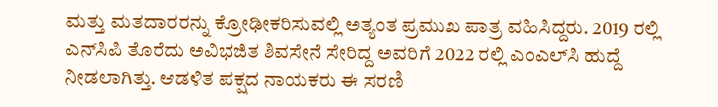ಮತ್ತು ಮತದಾರರನ್ನು ಕ್ರೋಢೀಕರಿಸುವಲ್ಲಿ ಅತ್ಯಂತ ಪ್ರಮುಖ ಪಾತ್ರ ವಹಿಸಿದ್ದರು. 2019 ರಲ್ಲಿ ಎನ್‌ಸಿಪಿ ತೊರೆದು ಅವಿಭಜಿತ ಶಿವಸೇನೆ ಸೇರಿದ್ದ ಅವರಿಗೆ 2022 ರಲ್ಲಿ ಎಂಎಲ್‌ಸಿ ಹುದ್ದೆ ನೀಡಲಾಗಿತ್ತು. ಆಡಳಿತ ಪಕ್ಷದ ನಾಯಕರು ಈ ಸರಣಿ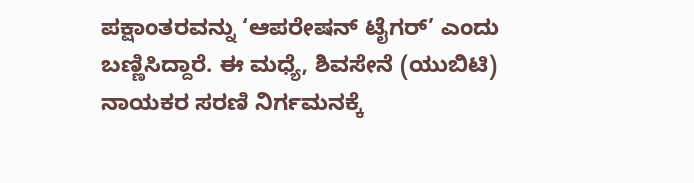ಪಕ್ಷಾಂತರವನ್ನು ‘ಆಪರೇಷನ್ ಟೈಗರ್’ ಎಂದು ಬಣ್ಣಿಸಿದ್ದಾರೆ. ಈ ಮಧ್ಯೆ, ಶಿವಸೇನೆ (ಯುಬಿಟಿ) ನಾಯಕರ ಸರಣಿ ನಿರ್ಗಮನಕ್ಕೆ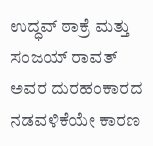ಉದ್ಧವ್ ಠಾಕ್ರೆ ಮತ್ತು ಸಂಜಯ್ ರಾವತ್ ಅವರ ದುರಹಂಕಾರದ ನಡವಳಿಕೆಯೇ ಕಾರಣ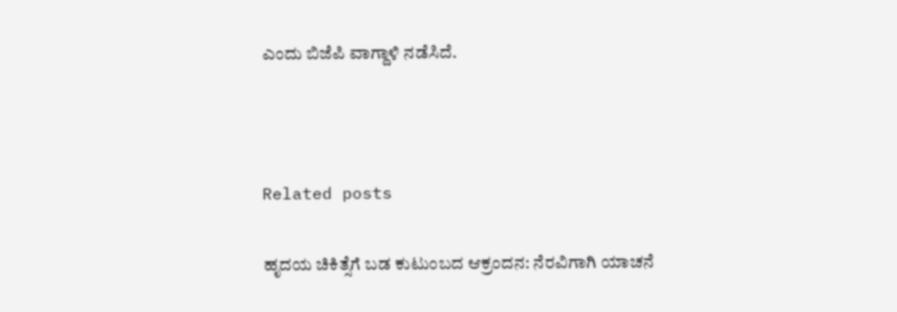ಎಂದು ಬಿಜೆಪಿ ವಾಗ್ದಾಳಿ ನಡೆಸಿದೆ.



Related posts

ಹೃದಯ ಚಿಕಿತ್ಸೆಗೆ ಬಡ ಕುಟುಂಬದ ಆಕ್ರಂದನ: ನೆರವಿಗಾಗಿ ಯಾಚನೆ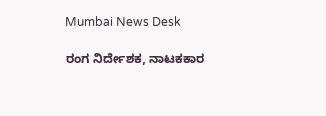Mumbai News Desk

ರಂಗ ನಿರ್ದೇಶಕ, ನಾಟಕಕಾರ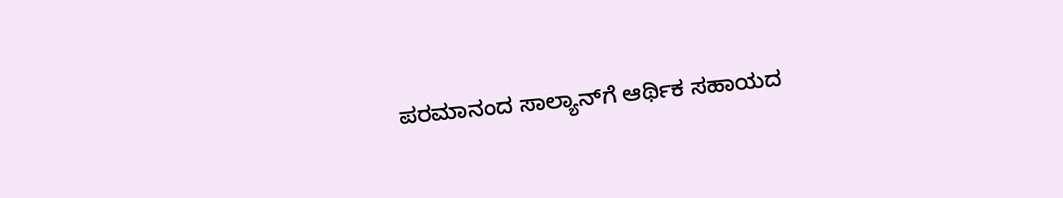ಪರಮಾನಂದ ಸಾಲ್ಯಾನ್‌ಗೆ ಆರ್ಥಿಕ ಸಹಾಯದ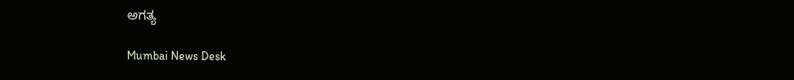ಅಗತ್ಯ

Mumbai News Desk